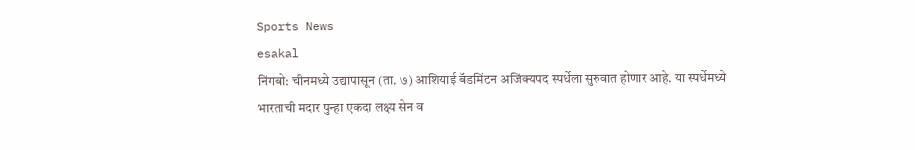Sports News
esakal
निंगबो: चीनमध्ये उद्यापासून (ता. ७) आशियाई बॅडमिंटन अजिंक्यपद स्पर्धेला सुरुवात होणार आहे. या स्पर्धेमध्ये भारताची मदार पुन्हा एकदा लक्ष्य सेन व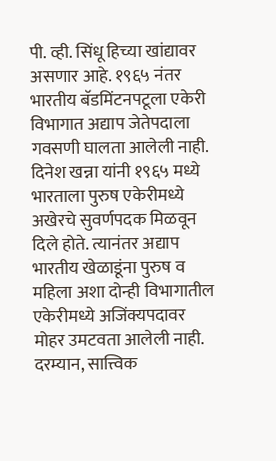पी. व्ही. सिंधू हिच्या खांद्यावर असणार आहे. १९६५ नंतर भारतीय बॅडमिंटनपटूला एकेरी विभागात अद्याप जेतेपदाला गवसणी घालता आलेली नाही. दिनेश खन्ना यांनी १९६५ मध्ये भारताला पुरुष एकेरीमध्ये अखेरचे सुवर्णपदक मिळवून दिले होते. त्यानंतर अद्याप भारतीय खेळाडूंना पुरुष व महिला अशा दोन्ही विभागातील एकेरीमध्ये अजिंक्यपदावर मोहर उमटवता आलेली नाही. दरम्यान, सात्त्विक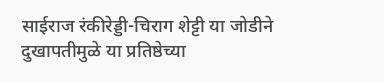साईराज रंकीरेड्डी-चिराग शेट्टी या जोडीने दुखापतीमुळे या प्रतिष्ठेच्या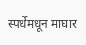स्पर्धेमधून माघार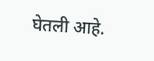घेतली आहे.